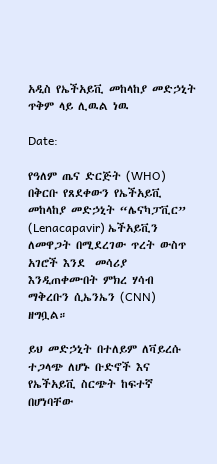አዲስ የኤችአይቪ መከላከያ መድኃኒት ጥቅም ላይ ሊዉል ነዉ

Date:

የዓለም ጤና ድርጅት (WHO) በቅርቡ የጸደቀውን የኤችአይቪ መከላከያ መድኃኒት “ሌናካፓቪር” (Lenacapavir) ኤችአይቪን ለመዋጋት በሚደረገው ጥረት ውስጥ አገሮች እንደ  መሳሪያ እንዲጠቀሙበት ምክረ ሃሳብ ማቅረቡን ሲኤንኤን (CNN) ዘግቧል።

ይህ መድኃኒት በተለይም ለቫይረሱ ተጋላጭ ለሆኑ ቡድኖች እና የኤችአይቪ ስርጭት ከፍተኛ በሆነባቸው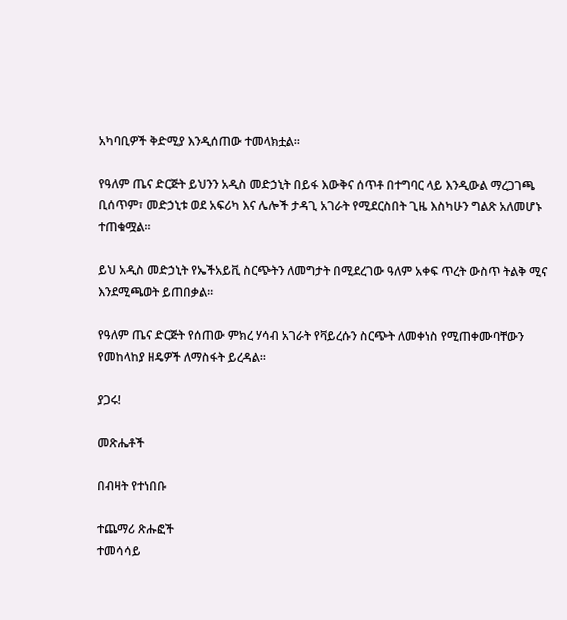አካባቢዎች ቅድሚያ እንዲሰጠው ተመላክቷል።

የዓለም ጤና ድርጅት ይህንን አዲስ መድኃኒት በይፋ እውቅና ሰጥቶ በተግባር ላይ እንዲውል ማረጋገጫ ቢሰጥም፣ መድኃኒቱ ወደ አፍሪካ እና ሌሎች ታዳጊ አገራት የሚደርስበት ጊዜ እስካሁን ግልጽ አለመሆኑ ተጠቁሟል።

ይህ አዲስ መድኃኒት የኤችአይቪ ስርጭትን ለመግታት በሚደረገው ዓለም አቀፍ ጥረት ውስጥ ትልቅ ሚና እንደሚጫወት ይጠበቃል።

የዓለም ጤና ድርጅት የሰጠው ምክረ ሃሳብ አገራት የቫይረሱን ስርጭት ለመቀነስ የሚጠቀሙባቸውን የመከላከያ ዘዴዎች ለማስፋት ይረዳል።

ያጋሩ!

መጽሔቶች

በብዛት የተነበቡ

ተጨማሪ ጽሑፎች
ተመሳሳይ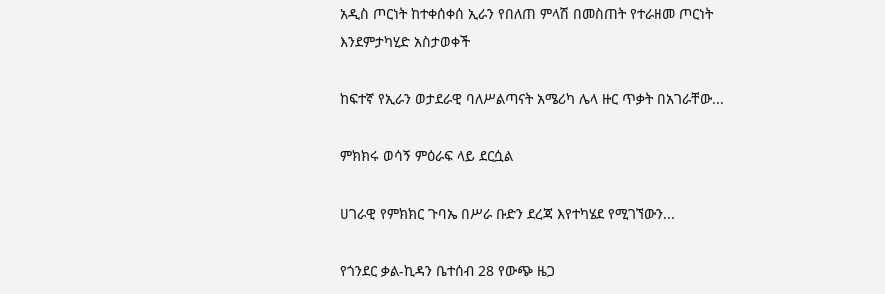አዲስ ጦርነት ከተቀሰቀሰ ኢራን የበለጠ ምላሽ በመስጠት የተራዘመ ጦርነት እንደምታካሂድ አስታወቀች

ከፍተኛ የኢራን ወታደራዊ ባለሥልጣናት አሜሪካ ሌላ ዙር ጥቃት በአገራቸው...

ምክክሩ ወሳኝ ምዕራፍ ላይ ደርሷል

ሀገራዊ የምክክር ጉባኤ በሥራ ቡድን ደረጃ እየተካሄደ የሚገኘውን...

የጎንደር ቃል-ኪዳን ቤተሰብ 28 የውጭ ዜጋ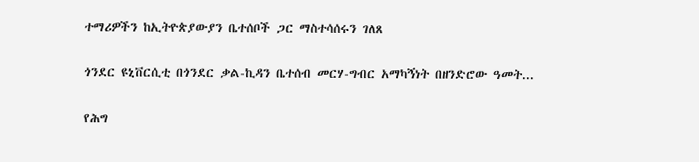ተማሪዎችን ከኢትዮጵያውያን ቤተሰቦች ጋር ማስተሳሰሩን ገለጸ

ጎንደር ዩኒቨርሲቲ በጎንደር ቃል-ኪዳን ቤተሰብ መርሃ-ግብር አማካኝነት በዘንድሮው ዓመት...

የሕግ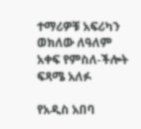ተማሪዎቹ አፍሪካን ወክለው ለዓለም አቀፍ የምስለ-ችሎት ፍጻሜ አለፉ

የአዲስ አበባ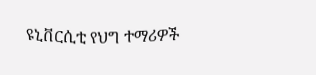ዩኒቨርሲቲ የህግ ተማሪዎች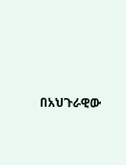በአህጉራዊው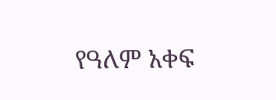የዓለም አቀፍ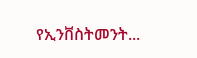የኢንቨስትመንት...